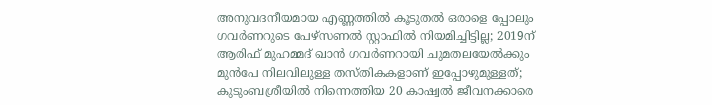അനുവദനീയമായ എണ്ണത്തിൽ കൂടുതൽ ഒരാളെ പ്പോലും ഗവർണറുടെ പേഴ്സണൽ സ്റ്റാഫിൽ നിയമിച്ചിട്ടില്ല; 2019ന് ആരിഫ് മുഹമ്മദ് ഖാൻ ഗവർണറായി ചുമതലയേൽക്കും മുൻപേ നിലവിലുള്ള തസ്തികകളാണ് ഇപ്പോഴുമുള്ളത്; കുടുംബശ്രീയിൽ നിന്നെത്തിയ 20 കാഷ്വൽ ജീവനക്കാരെ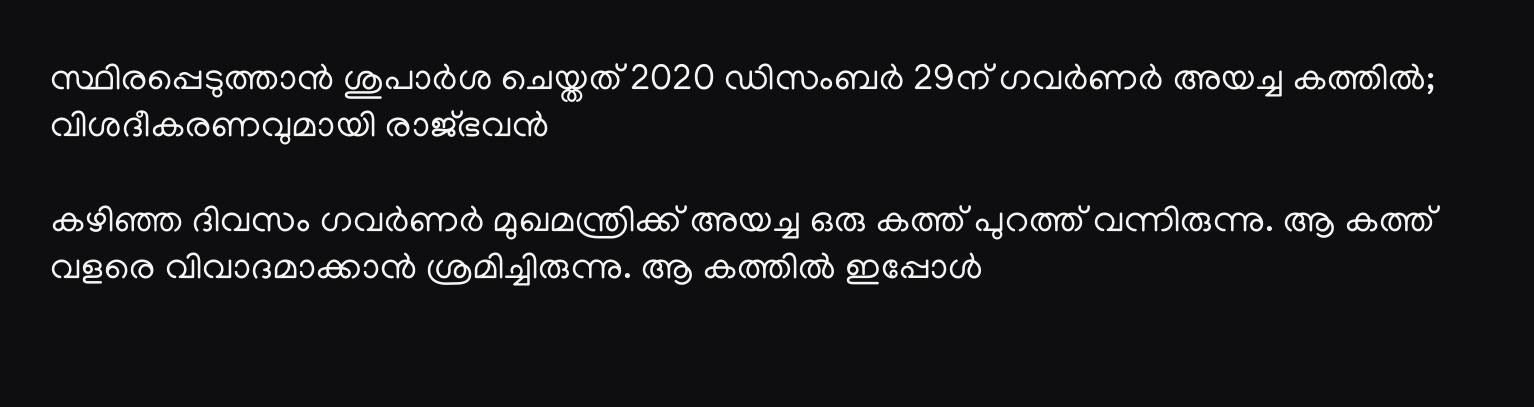സ്ഥിരപ്പെടുത്താൻ ശുപാർശ ചെയ്തത് 2020 ഡിസംബർ 29ന് ഗവർണർ അയച്ച കത്തിൽ; വിശദീകരണവുമായി രാജ്ഭവൻ

കഴിഞ്ഞ ദിവസം ഗവർണർ മുഖമന്ത്രിക്ക് അയച്ച ഒരു കത്ത് പുറത്ത് വന്നിരുന്നു. ആ കത്ത് വളരെ വിവാദമാക്കാൻ ശ്രമിച്ചിരുന്നു. ആ കത്തിൽ ഇപ്പോൾ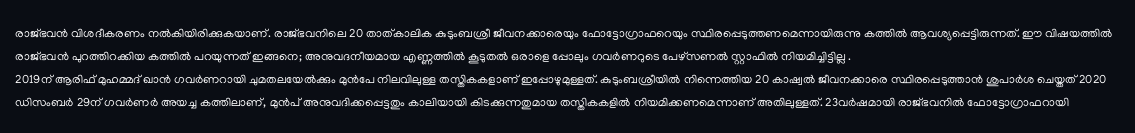രാജ്ഭവൻ വിശദീകരണം നൽകിയിരിക്കുകയാണ്. രാജ്ഭവനിലെ 20 താത്കാലിക കുടുംബശ്രീ ജീവനക്കാരെയും ഫോട്ടോഗ്രാഫറെയും സ്ഥിരപ്പെടുത്തണമെന്നായിരുന്നു കത്തിൽ ആവശ്യപ്പെട്ടിരുന്നത്. ഈ വിഷയത്തിൽ രാജ്ഭവൻ പുറത്തിറക്കിയ കത്തിൽ പറയുന്നത് ഇങ്ങനെ; അനുവദനീയമായ എണ്ണത്തിൽ കൂടുതൽ ഒരാളെ പ്പോലും ഗവർണറുടെ പേഴ്സണൽ സ്റ്റാഫിൽ നിയമിച്ചിട്ടില്ല .
2019ന് ആരിഫ് മുഹമ്മദ് ഖാൻ ഗവർണറായി ചുമതലയേൽക്കും മുൻപേ നിലവിലുള്ള തസ്തികകളാണ് ഇപ്പോഴുമുള്ളത്. കുടുംബശ്രീയിൽ നിന്നെത്തിയ 20 കാഷ്വൽ ജീവനക്കാരെ സ്ഥിരപ്പെടുത്താൻ ശുപാർശ ചെയ്തത് 2020 ഡിസംബർ 29ന് ഗവർണർ അയച്ച കത്തിലാണ്, മുൻപ് അനുവദിക്കപ്പെട്ടതും കാലിയായി കിടക്കുന്നതുമായ തസ്തികകളിൽ നിയമിക്കണമെന്നാണ് അതിലുള്ളത്. 23വർഷമായി രാജ്ഭവനിൽ ഫോട്ടോഗ്രാഫറായി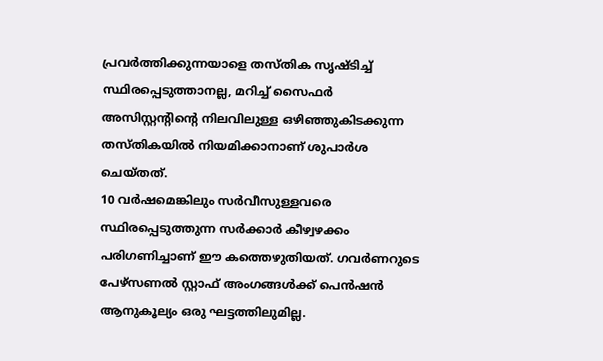പ്രവർത്തിക്കുന്നയാളെ തസ്തിക സൃഷ്ടിച്ച് സ്ഥിരപ്പെടുത്താനല്ല, മറിച്ച് സൈഫർ അസിസ്റ്റന്റിന്റെ നിലവിലുള്ള ഒഴിഞ്ഞുകിടക്കുന്ന തസ്തികയിൽ നിയമിക്കാനാണ് ശുപാർശ ചെയ്തത്.
10 വർഷമെങ്കിലും സർവീസുള്ളവരെ സ്ഥിരപ്പെടുത്തുന്ന സർക്കാർ കീഴ്വഴക്കം പരിഗണിച്ചാണ് ഈ കത്തെഴുതിയത്. ഗവർണറുടെ പേഴ്സണൽ സ്റ്റാഫ് അംഗങ്ങൾക്ക് പെൻഷൻ ആനുകൂല്യം ഒരു ഘട്ടത്തിലുമില്ല.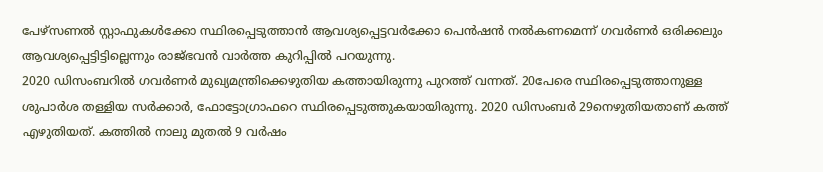പേഴ്സണൽ സ്റ്റാഫുകൾക്കോ സ്ഥിരപ്പെടുത്താൻ ആവശ്യപ്പെട്ടവർക്കോ പെൻഷൻ നൽകണമെന്ന് ഗവർണർ ഒരിക്കലും ആവശ്യപ്പെട്ടിട്ടില്ലെന്നും രാജ്ഭവൻ വാർത്ത കുറിപ്പിൽ പറയുന്നു.
2020 ഡിസംബറിൽ ഗവർണർ മുഖ്യമന്ത്രിക്കെഴുതിയ കത്തായിരുന്നു പുറത്ത് വന്നത്. 20പേരെ സ്ഥിരപ്പെടുത്താനുള്ള ശുപാർശ തള്ളിയ സർക്കാർ, ഫോട്ടോഗ്രാഫറെ സ്ഥിരപ്പെടുത്തുകയായിരുന്നു. 2020 ഡിസംബർ 29നെഴുതിയതാണ് കത്ത് എഴുതിയത്. കത്തിൽ നാലു മുതൽ 9 വർഷം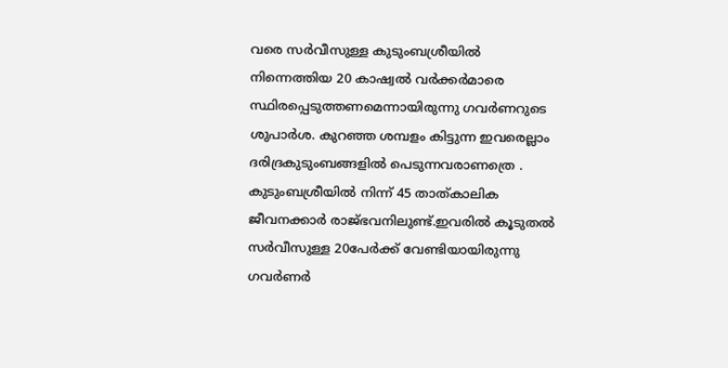വരെ സർവീസുള്ള കുടുംബശ്രീയിൽ നിന്നെത്തിയ 20 കാഷ്വൽ വർക്കർമാരെ സ്ഥിരപ്പെടുത്തണമെന്നായിരുന്നു ഗവർണറുടെ ശുപാർശ. കുറഞ്ഞ ശമ്പളം കിട്ടുന്ന ഇവരെല്ലാം ദരിദ്രകുടുംബങ്ങളിൽ പെടുന്നവരാണത്രെ . കുടുംബശ്രീയിൽ നിന്ന് 45 താത്കാലിക ജീവനക്കാർ രാജ്ഭവനിലുണ്ട്.ഇവരിൽ കൂടുതൽ സർവീസുള്ള 20പേർക്ക് വേണ്ടിയായിരുന്നു ഗവർണർ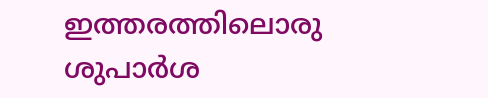ഇത്തരത്തിലൊരു ശുപാർശ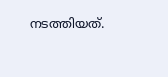നടത്തിയത്.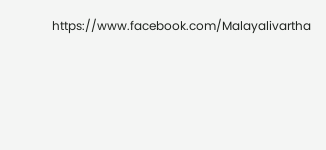https://www.facebook.com/Malayalivartha